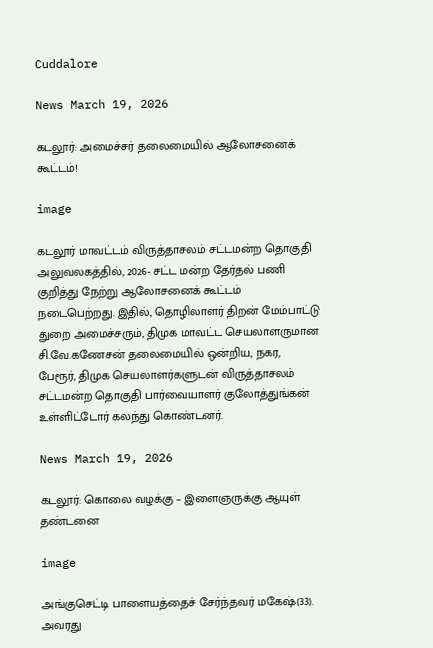Cuddalore

News March 19, 2026

கடலூர்: அமைச்சர் தலைமையில் ஆலோசனைக் கூட்டம்!

image

கடலூர் மாவட்டம் விருத்தாசலம் சட்டமன்ற தொகுதி அலுவலகத்தில், 2026- சட்ட மன்ற தேர்தல் பணி குறித்து நேற்று ஆலோசனைக் கூட்டம் நடைபெற்றது. இதில், தொழிலாளர் திறன் மேம்பாட்டு துறை அமைச்சரும், திமுக மாவட்ட செயலாளருமான சி.வே.கணேசன் தலைமையில் ஒன்றிய, நகர, பேரூர், திமுக செயலாளர்களுடன் விருத்தாசலம் சட்டமன்ற தொகுதி பார்வையாளர் குலோத்துங்கன் உள்ளிட்டோர் கலந்து கொண்டனர்.

News March 19, 2026

கடலூர்: கொலை வழக்கு – இளைஞருக்கு ஆயுள் தண்டனை

image

அங்குசெட்டி பாளையத்தைச் சேர்ந்தவர் மகேஷ்(33). அவரது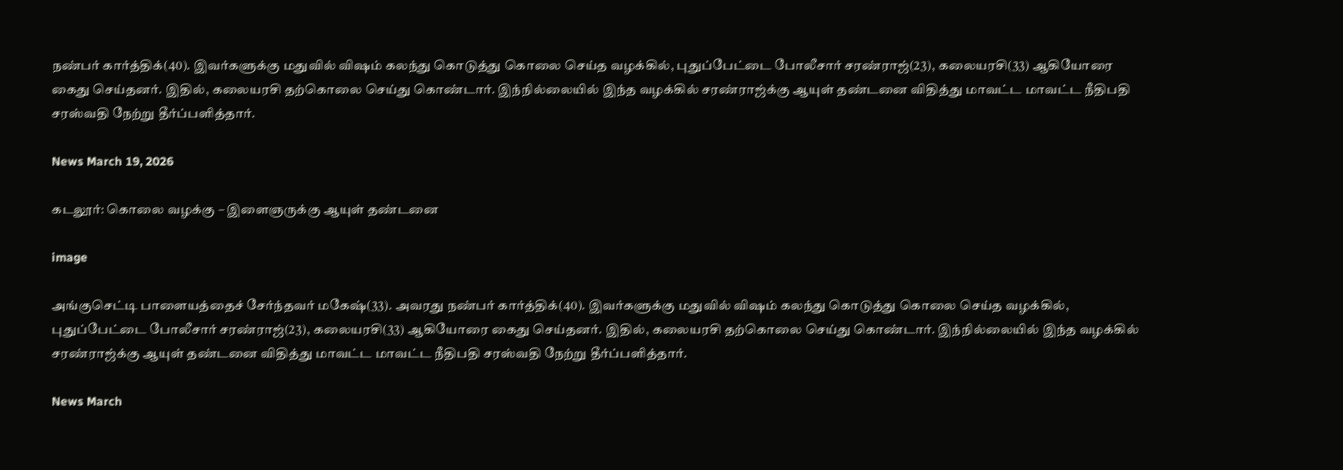நண்பர் கார்த்திக்(40). இவர்களுக்கு மதுவில் விஷம் கலந்து கொடுத்து கொலை செய்த வழக்கில், புதுப்பேட்டை போலீசார் சரண்ராஜ்(23), கலையரசி(33) ஆகியோரை கைது செய்தனர். இதில், கலையரசி தற்கொலை செய்து கொண்டார். இந்நில்லையில் இந்த வழக்கில் சரண்ராஜ்க்கு ஆயுள் தண்டனை விதித்து மாவட்ட மாவட்ட நீதிபதி சரஸ்வதி நேற்று தீர்ப்பளித்தார்.

News March 19, 2026

கடலூர்: கொலை வழக்கு – இளைஞருக்கு ஆயுள் தண்டனை

image

அங்குசெட்டி பாளையத்தைச் சேர்ந்தவர் மகேஷ்(33). அவரது நண்பர் கார்த்திக்(40). இவர்களுக்கு மதுவில் விஷம் கலந்து கொடுத்து கொலை செய்த வழக்கில், புதுப்பேட்டை போலீசார் சரண்ராஜ்(23), கலையரசி(33) ஆகியோரை கைது செய்தனர். இதில், கலையரசி தற்கொலை செய்து கொண்டார். இந்நில்லையில் இந்த வழக்கில் சரண்ராஜ்க்கு ஆயுள் தண்டனை விதித்து மாவட்ட மாவட்ட நீதிபதி சரஸ்வதி நேற்று தீர்ப்பளித்தார்.

News March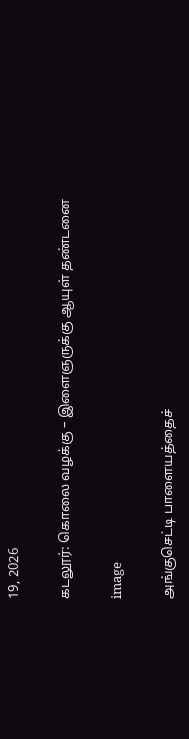19, 2026

கடலூர்: கொலை வழக்கு – இளைஞருக்கு ஆயுள் தண்டனை

image

அங்குசெட்டி பாளையத்தைச்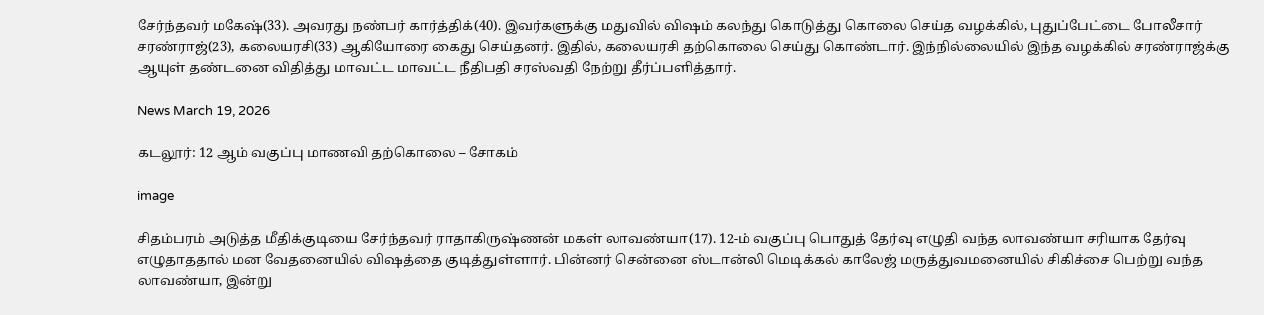சேர்ந்தவர் மகேஷ்(33). அவரது நண்பர் கார்த்திக்(40). இவர்களுக்கு மதுவில் விஷம் கலந்து கொடுத்து கொலை செய்த வழக்கில், புதுப்பேட்டை போலீசார் சரண்ராஜ்(23), கலையரசி(33) ஆகியோரை கைது செய்தனர். இதில், கலையரசி தற்கொலை செய்து கொண்டார். இந்நில்லையில் இந்த வழக்கில் சரண்ராஜ்க்கு ஆயுள் தண்டனை விதித்து மாவட்ட மாவட்ட நீதிபதி சரஸ்வதி நேற்று தீர்ப்பளித்தார்.

News March 19, 2026

கடலூர்: 12 ஆம் வகுப்பு மாணவி தற்கொலை – சோகம்

image

சிதம்பரம் அடுத்த மீதிக்குடியை சேர்ந்தவர் ராதாகிருஷ்ணன் மகள் லாவண்யா(17). 12-ம் வகுப்பு பொதுத் தேர்வு எழுதி வந்த லாவண்யா சரியாக தேர்வு எழுதாததால் மன வேதனையில் விஷத்தை குடித்துள்ளார். பின்னர் சென்னை ஸ்டான்லி மெடிக்கல் காலேஜ் மருத்துவமனையில் சிகிச்சை பெற்று வந்த லாவண்யா, இன்று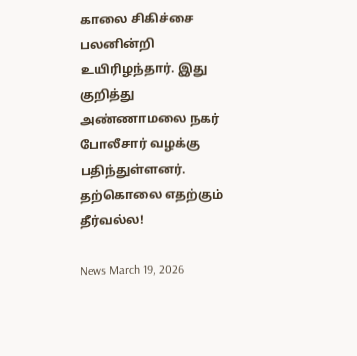காலை சிகிச்சை பலனின்றி உயிரிழந்தார். இது குறித்து அண்ணாமலை நகர் போலீசார் வழக்கு பதிந்துள்ளனர். தற்கொலை எதற்கும் தீர்வல்ல!

News March 19, 2026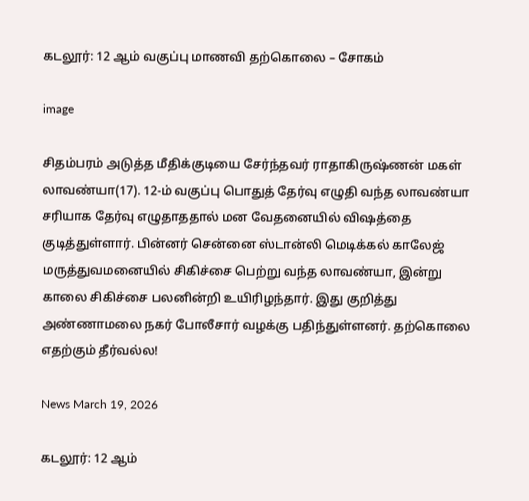கடலூர்: 12 ஆம் வகுப்பு மாணவி தற்கொலை – சோகம்

image

சிதம்பரம் அடுத்த மீதிக்குடியை சேர்ந்தவர் ராதாகிருஷ்ணன் மகள் லாவண்யா(17). 12-ம் வகுப்பு பொதுத் தேர்வு எழுதி வந்த லாவண்யா சரியாக தேர்வு எழுதாததால் மன வேதனையில் விஷத்தை குடித்துள்ளார். பின்னர் சென்னை ஸ்டான்லி மெடிக்கல் காலேஜ் மருத்துவமனையில் சிகிச்சை பெற்று வந்த லாவண்யா, இன்று காலை சிகிச்சை பலனின்றி உயிரிழந்தார். இது குறித்து அண்ணாமலை நகர் போலீசார் வழக்கு பதிந்துள்ளனர். தற்கொலை எதற்கும் தீர்வல்ல!

News March 19, 2026

கடலூர்: 12 ஆம்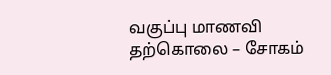வகுப்பு மாணவி தற்கொலை – சோகம்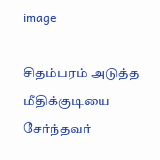image

சிதம்பரம் அடுத்த மீதிக்குடியை சேர்ந்தவர்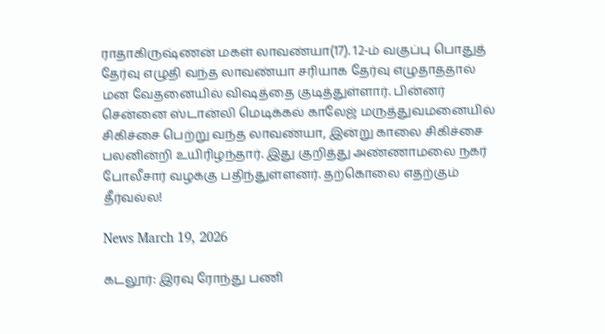ராதாகிருஷ்ணன் மகள் லாவண்யா(17). 12-ம் வகுப்பு பொதுத் தேர்வு எழுதி வந்த லாவண்யா சரியாக தேர்வு எழுதாததால் மன வேதனையில் விஷத்தை குடித்துள்ளார். பின்னர் சென்னை ஸ்டான்லி மெடிக்கல் காலேஜ் மருத்துவமனையில் சிகிச்சை பெற்று வந்த லாவண்யா, இன்று காலை சிகிச்சை பலனின்றி உயிரிழந்தார். இது குறித்து அண்ணாமலை நகர் போலீசார் வழக்கு பதிந்துள்ளனர். தற்கொலை எதற்கும் தீர்வல்ல!

News March 19, 2026

கடலூர்: இரவு ரோந்து பணி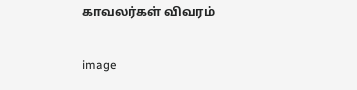காவலர்கள் விவரம்

image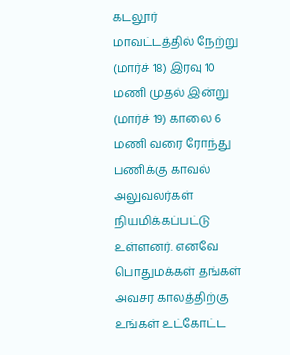கடலூர் மாவட்டத்தில் நேற்று (மார்ச் 18) இரவு 10 மணி முதல் இன்று (மார்ச் 19) காலை 6 மணி வரை ரோந்து பணிக்கு காவல் அலுவலர்கள் நியமிக்கப்பட்டு உள்ளனர். எனவே பொதுமக்கள் தங்கள் அவசர காலத்திற்கு உங்கள் உட்கோட்ட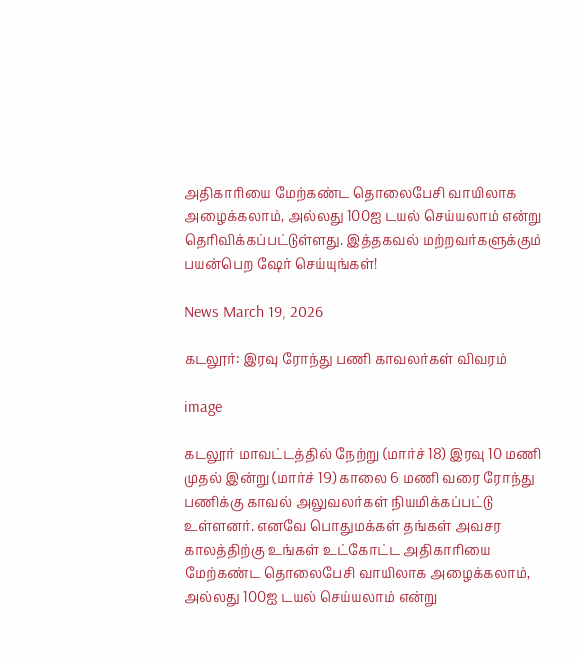அதிகாரியை மேற்கண்ட தொலைபேசி வாயிலாக அழைக்கலாம், அல்லது 100ஐ டயல் செய்யலாம் என்று தெரிவிக்கப்பட்டுள்ளது. இத்தகவல் மற்றவர்களுக்கும் பயன்பெற ஷேர் செய்யுங்கள்!

News March 19, 2026

கடலூர்: இரவு ரோந்து பணி காவலர்கள் விவரம்

image

கடலூர் மாவட்டத்தில் நேற்று (மார்ச் 18) இரவு 10 மணி முதல் இன்று (மார்ச் 19) காலை 6 மணி வரை ரோந்து பணிக்கு காவல் அலுவலர்கள் நியமிக்கப்பட்டு உள்ளனர். எனவே பொதுமக்கள் தங்கள் அவசர காலத்திற்கு உங்கள் உட்கோட்ட அதிகாரியை மேற்கண்ட தொலைபேசி வாயிலாக அழைக்கலாம், அல்லது 100ஐ டயல் செய்யலாம் என்று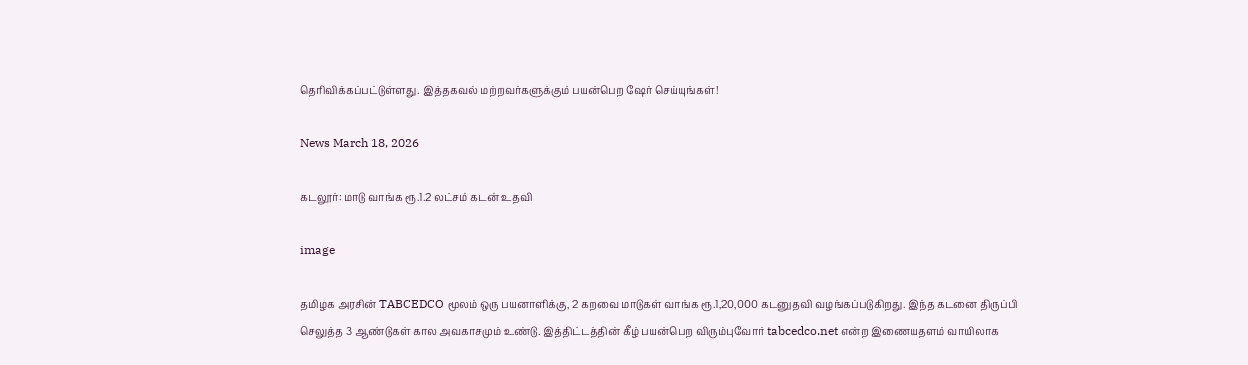தெரிவிக்கப்பட்டுள்ளது. இத்தகவல் மற்றவர்களுக்கும் பயன்பெற ஷேர் செய்யுங்கள்!

News March 18, 2026

கடலூர்: மாடு வாங்க ரூ.1.2 லட்சம் கடன் உதவி

image

தமிழக அரசின் TABCEDCO மூலம் ஒரு பயனாளிக்கு, 2 கறவை மாடுகள் வாங்க ரூ.1,20,000 கடனுதவி வழங்கப்படுகிறது. இந்த கடனை திருப்பி செலுத்த 3 ஆண்டுகள் கால அவகாசமும் உண்டு. இத்திட்டத்தின் கீழ் பயன்பெற விரும்புவோர் tabcedco.net என்ற இணையதளம் வாயிலாக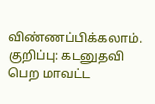விண்ணப்பிக்கலாம். குறிப்பு: கடனுதவி பெற மாவட்ட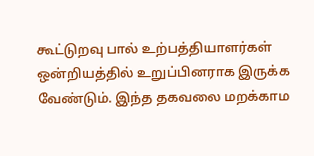கூட்டுறவு பால் உற்பத்தியாளர்கள் ஒன்றியத்தில் உறுப்பினராக இருக்க வேண்டும். இந்த தகவலை மறக்காம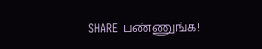SHARE பண்ணுங்க!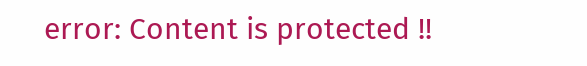error: Content is protected !!